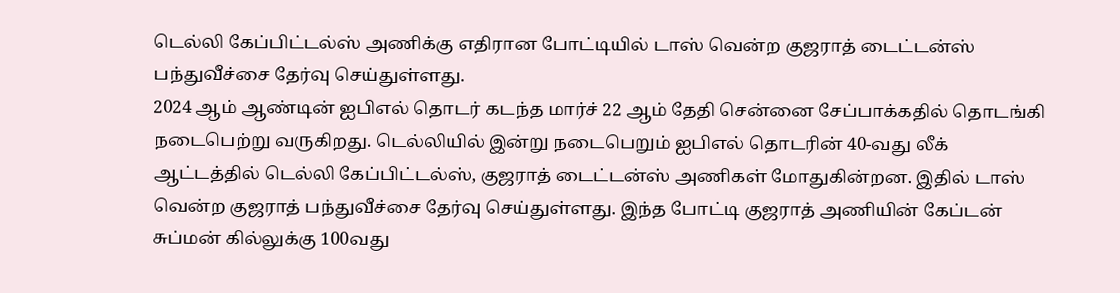டெல்லி கேப்பிட்டல்ஸ் அணிக்கு எதிரான போட்டியில் டாஸ் வென்ற குஜராத் டைட்டன்ஸ் பந்துவீச்சை தேர்வு செய்துள்ளது.
2024 ஆம் ஆண்டின் ஐபிஎல் தொடர் கடந்த மார்ச் 22 ஆம் தேதி சென்னை சேப்பாக்கதில் தொடங்கி நடைபெற்று வருகிறது. டெல்லியில் இன்று நடைபெறும் ஐபிஎல் தொடரின் 40-வது லீக் ஆட்டத்தில் டெல்லி கேப்பிட்டல்ஸ், குஜராத் டைட்டன்ஸ் அணிகள் மோதுகின்றன. இதில் டாஸ் வென்ற குஜராத் பந்துவீச்சை தேர்வு செய்துள்ளது. இந்த போட்டி குஜராத் அணியின் கேப்டன் சுப்மன் கில்லுக்கு 100வது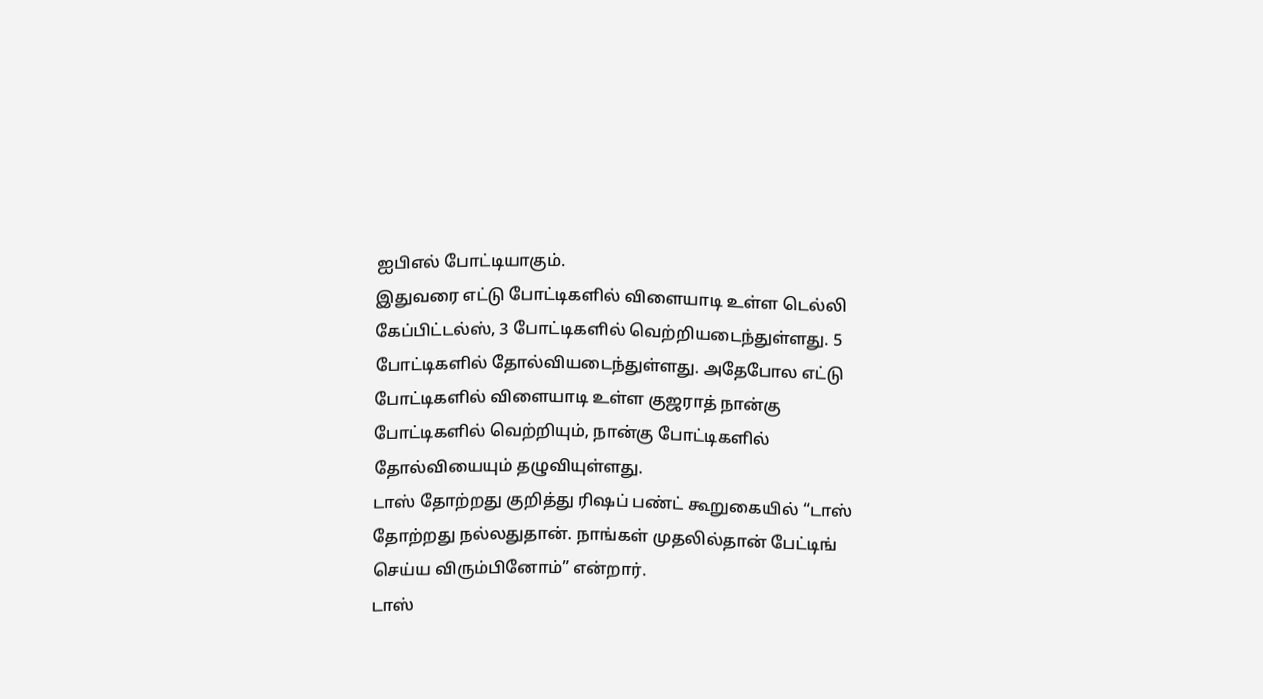ஐபிஎல் போட்டியாகும்.
இதுவரை எட்டு போட்டிகளில் விளையாடி உள்ள டெல்லி கேப்பிட்டல்ஸ், 3 போட்டிகளில் வெற்றியடைந்துள்ளது. 5 போட்டிகளில் தோல்வியடைந்துள்ளது. அதேபோல எட்டு போட்டிகளில் விளையாடி உள்ள குஜராத் நான்கு போட்டிகளில் வெற்றியும், நான்கு போட்டிகளில் தோல்வியையும் தழுவியுள்ளது.
டாஸ் தோற்றது குறித்து ரிஷப் பண்ட் கூறுகையில் “டாஸ் தோற்றது நல்லதுதான். நாங்கள் முதலில்தான் பேட்டிங் செய்ய விரும்பினோம்” என்றார்.
டாஸ்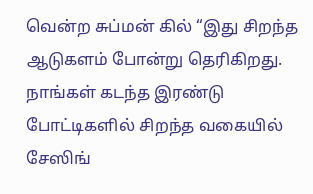வென்ற சுப்மன் கில் “இது சிறந்த ஆடுகளம் போன்று தெரிகிறது. நாங்கள் கடந்த இரண்டு போட்டிகளில் சிறந்த வகையில் சேஸிங்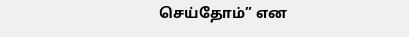செய்தோம்” என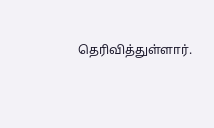தெரிவித்துள்ளார்.